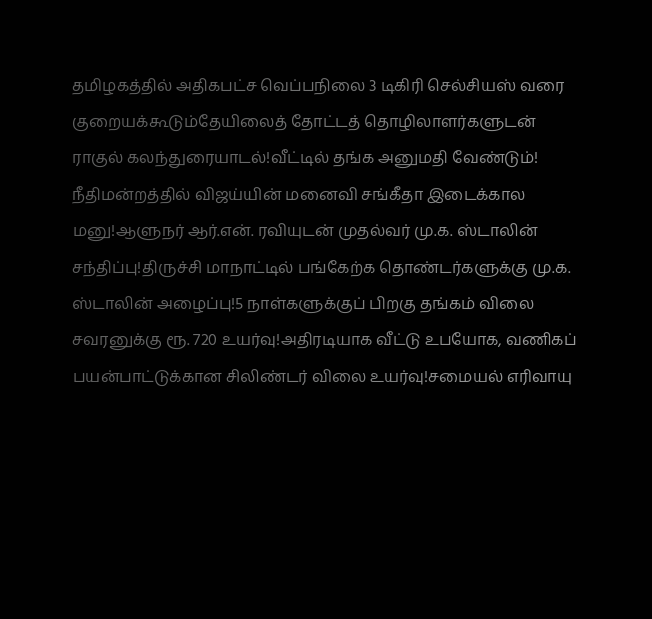தமிழகத்தில் அதிகபட்ச வெப்பநிலை 3 டிகிரி செல்சியஸ் வரை குறையக்கூடும்தேயிலைத் தோட்டத் தொழிலாளர்களுடன் ராகுல் கலந்துரையாடல்!வீட்டில் தங்க அனுமதி வேண்டும்! நீதிமன்றத்தில் விஜய்யின் மனைவி சங்கீதா இடைக்கால மனு!ஆளுநர் ஆர்.என். ரவியுடன் முதல்வர் மு.க. ஸ்டாலின் சந்திப்பு!திருச்சி மாநாட்டில் பங்கேற்க தொண்டர்களுக்கு மு.க. ஸ்டாலின் அழைப்பு!5 நாள்களுக்குப் பிறகு தங்கம் விலை சவரனுக்கு ரூ. 720 உயர்வு!அதிரடியாக வீட்டு உபயோக, வணிகப் பயன்பாட்டுக்கான சிலிண்டர் விலை உயர்வு!சமையல் எரிவாயு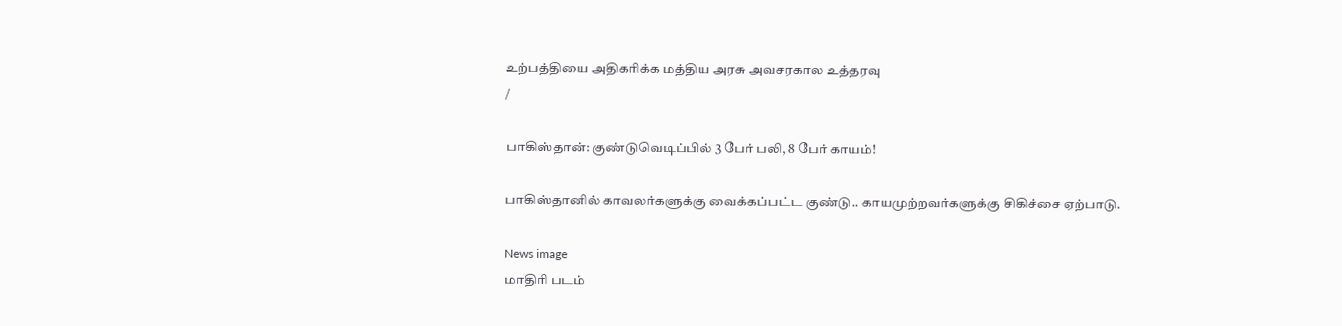உற்பத்தியை அதிகரிக்க மத்திய அரசு அவசரகால உத்தரவு
/

பாகிஸ்தான்: குண்டுவெடிப்பில் 3 பேர் பலி, 8 பேர் காயம்!

பாகிஸ்தானில் காவலர்களுக்கு வைக்கப்பட்ட குண்டு.. காயமுற்றவர்களுக்கு சிகிச்சை ஏற்பாடு.

News image
மாதிரி படம்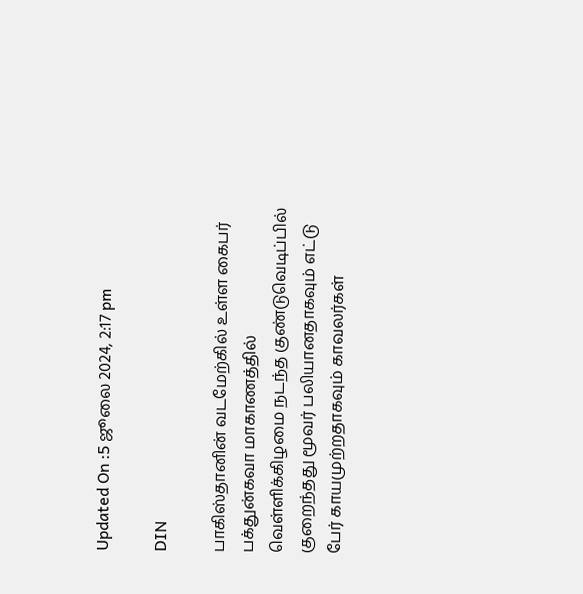Updated On :5 ஜூலை 2024, 2:17 pm

DIN

பாகிஸ்தானின் வடமேற்கில் உள்ள கைபர் பக்துன்கவா மாகாணத்தில் வெள்ளிக்கிழமை நடந்த குண்டுவெடிப்பில் குறைந்தது மூவர் பலியானதாகவும் எட்டு பேர் காயமுற்றதாகவும் காவலர்கள்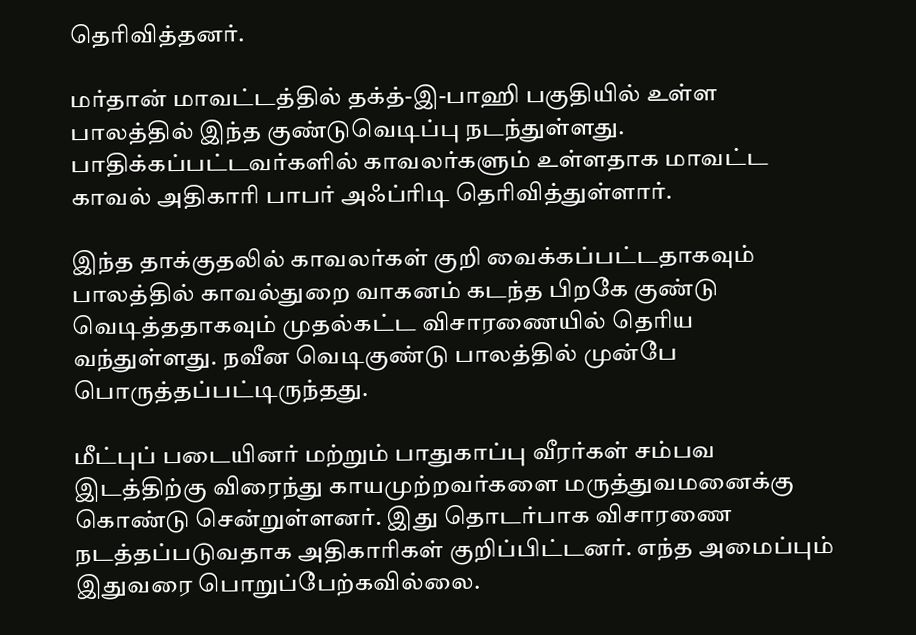தெரிவித்தனர்.

மர்தான் மாவட்டத்தில் தக்த்-இ-பாஹி பகுதியில் உள்ள பாலத்தில் இந்த குண்டுவெடிப்பு நடந்துள்ளது. பாதிக்கப்பட்டவர்களில் காவலர்களும் உள்ளதாக மாவட்ட காவல் அதிகாரி பாபர் அஃப்ரிடி தெரிவித்துள்ளார்.

இந்த தாக்குதலில் காவலர்கள் குறி வைக்கப்பட்டதாகவும் பாலத்தில் காவல்துறை வாகனம் கடந்த பிறகே குண்டு வெடித்ததாகவும் முதல்கட்ட விசாரணையில் தெரிய வந்துள்ளது. நவீன வெடிகுண்டு பாலத்தில் முன்பே பொருத்தப்பட்டிருந்தது.

மீட்புப் படையினர் மற்றும் பாதுகாப்பு வீரர்கள் சம்பவ இடத்திற்கு விரைந்து காயமுற்றவர்களை மருத்துவமனைக்கு கொண்டு சென்றுள்ளனர். இது தொடர்பாக விசாரணை நடத்தப்படுவதாக அதிகாரிகள் குறிப்பிட்டனர். எந்த அமைப்பும் இதுவரை பொறுப்பேற்கவில்லை.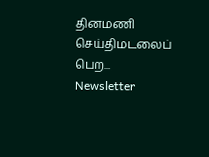தினமணி செய்திமடலைப் பெற... Newsletter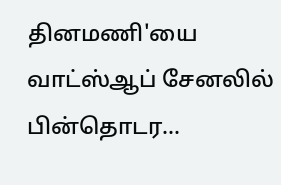தினமணி'யை வாட்ஸ்ஆப் சேனலில் பின்தொடர...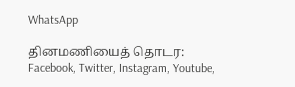WhatsApp

தினமணியைத் தொடர: Facebook, Twitter, Instagram, Youtube,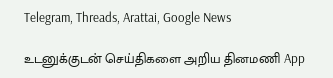Telegram, Threads, Arattai, Google News

உடனுக்குடன் செய்திகளை அறிய தினமணி App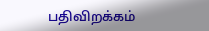பதிவிறக்கம்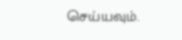செய்யவும்.